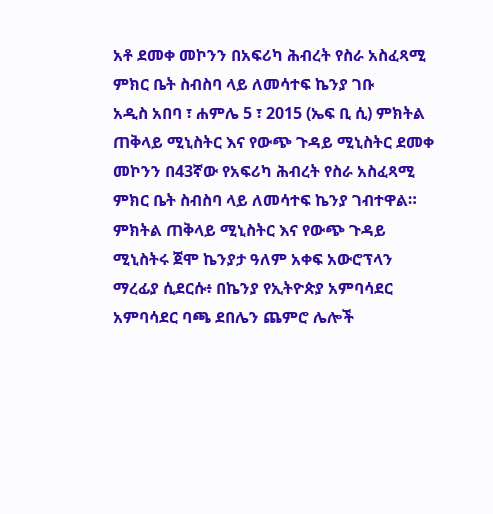አቶ ደመቀ መኮንን በአፍሪካ ሕብረት የስራ አስፈጻሚ ምክር ቤት ስብስባ ላይ ለመሳተፍ ኬንያ ገቡ
አዲስ አበባ ፣ ሐምሌ 5 ፣ 2015 (ኤፍ ቢ ሲ) ምክትል ጠቅላይ ሚኒስትር እና የውጭ ጉዳይ ሚኒስትር ደመቀ መኮንን በ43ኛው የአፍሪካ ሕብረት የስራ አስፈጻሚ ምክር ቤት ስብስባ ላይ ለመሳተፍ ኬንያ ገብተዋል።
ምክትል ጠቅላይ ሚኒስትር እና የውጭ ጉዳይ ሚኒስትሩ ጀሞ ኬንያታ ዓለም አቀፍ አውሮፕላን ማረፊያ ሲደርሱ፥ በኬንያ የኢትዮጵያ አምባሳደር አምባሳደር ባጫ ደበሌን ጨምሮ ሌሎች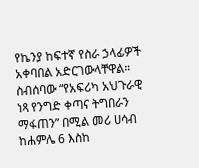የኬንያ ከፍተኛ የስራ ኃላፊዎች አቀባበል አድርገውላቸዋል።
ስብሰባው “የአፍሪካ አህጉራዊ ነጻ የንግድ ቀጣና ትግበራን ማፋጠን” በሚል መሪ ሀሳብ ከሐምሌ 6 እስከ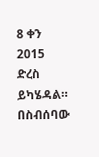8 ቀን 2015 ድረስ ይካሄዳል።
በስብሰባው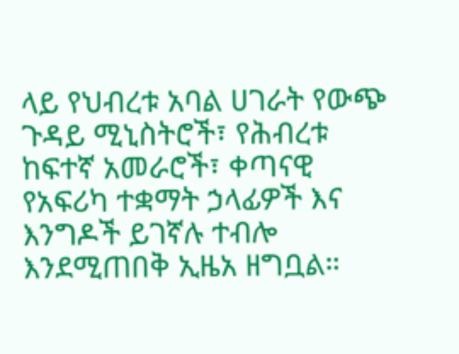ላይ የህብረቱ አባል ሀገራት የውጭ ጉዳይ ሚኒስትሮች፣ የሕብረቱ ከፍተኛ አመራሮች፣ ቀጣናዊ የአፍሪካ ተቋማት ኃላፊዎች እና እንግዶች ይገኛሉ ተብሎ እንደሚጠበቅ ኢዜአ ዘግቧል።